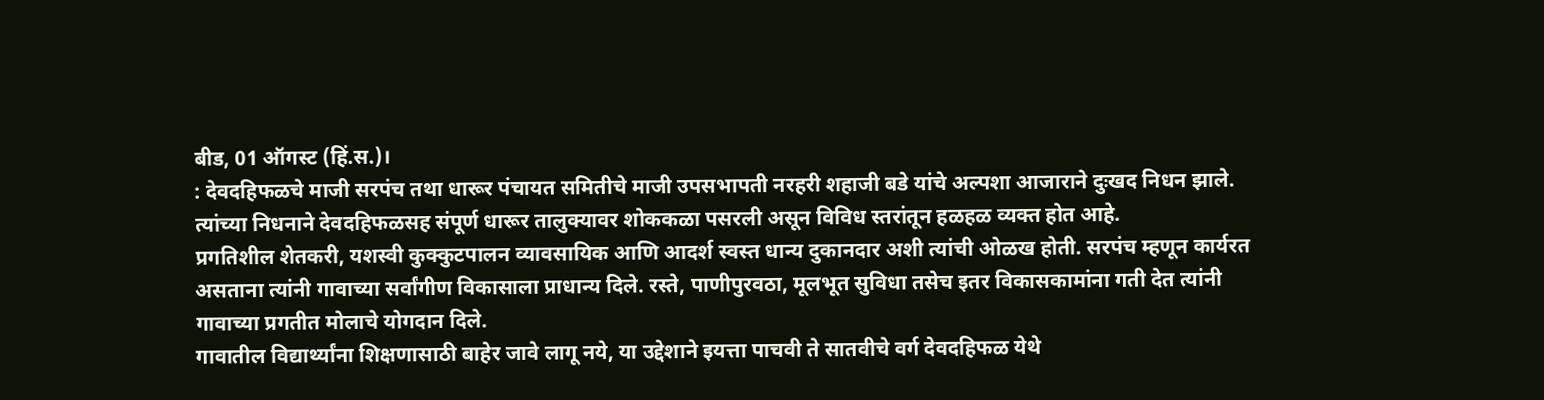बीड, 01 ऑगस्ट (हिं.स.)।
: देवदहिफळचे माजी सरपंच तथा धारूर पंचायत समितीचे माजी उपसभापती नरहरी शहाजी बडे यांचे अल्पशा आजाराने दुःखद निधन झाले. त्यांच्या निधनाने देवदहिफळसह संपूर्ण धारूर तालुक्यावर शोककळा पसरली असून विविध स्तरांतून हळहळ व्यक्त होत आहे.
प्रगतिशील शेतकरी, यशस्वी कुक्कुटपालन व्यावसायिक आणि आदर्श स्वस्त धान्य दुकानदार अशी त्यांची ओळख होती. सरपंच म्हणून कार्यरत असताना त्यांनी गावाच्या सर्वांगीण विकासाला प्राधान्य दिले. रस्ते, पाणीपुरवठा, मूलभूत सुविधा तसेच इतर विकासकामांना गती देत त्यांनी गावाच्या प्रगतीत मोलाचे योगदान दिले.
गावातील विद्यार्थ्यांना शिक्षणासाठी बाहेर जावे लागू नये, या उद्देशाने इयत्ता पाचवी ते सातवीचे वर्ग देवदहिफळ येथे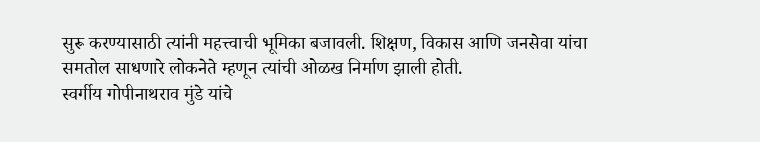सुरू करण्यासाठी त्यांनी महत्त्वाची भूमिका बजावली. शिक्षण, विकास आणि जनसेवा यांचा समतोल साधणारे लोकनेते म्हणून त्यांची ओळख निर्माण झाली होती.
स्वर्गीय गोपीनाथराव मुंडे यांचे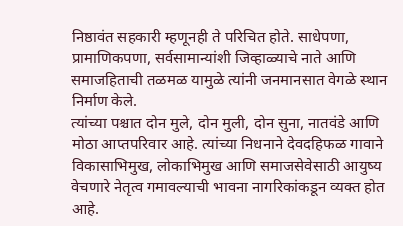निष्ठावंत सहकारी म्हणूनही ते परिचित होते. साधेपणा, प्रामाणिकपणा, सर्वसामान्यांशी जिव्हाळ्याचे नाते आणि समाजहिताची तळमळ यामुळे त्यांनी जनमानसात वेगळे स्थान निर्माण केले.
त्यांच्या पश्चात दोन मुले, दोन मुली, दोन सुना, नातवंडे आणि मोठा आप्तपरिवार आहे. त्यांच्या निधनाने देवदहिफळ गावाने विकासाभिमुख, लोकाभिमुख आणि समाजसेवेसाठी आयुष्य वेचणारे नेतृत्व गमावल्याची भावना नागरिकांकडून व्यक्त होत आहे.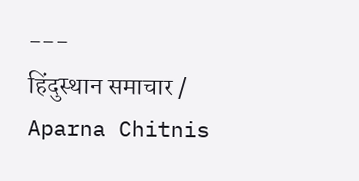---
हिंदुस्थान समाचार / Aparna Chitnis